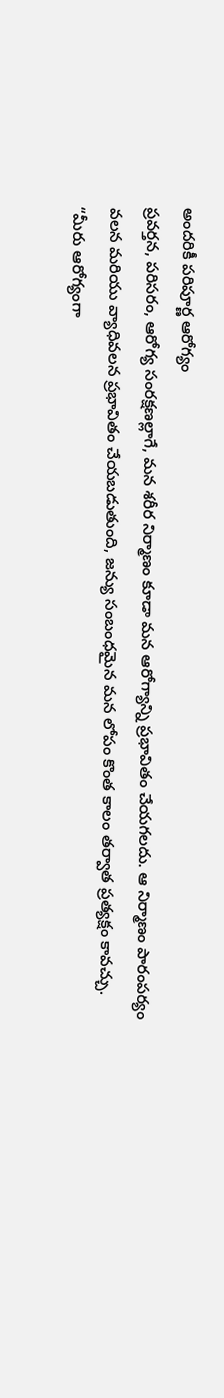అందరికీ పరిపూర్ణ ఆరోగ్యం
ప్రవర్తన, పరిసరం, ఆరోగ్య సంరక్షణల్లాగే, మన శరీర నిర్మాణం కూడా మన ఆరోగ్యాన్ని ప్రభావితం చేయగలదు. ఆ నిర్మాణం పారంపర్యం వలన మరియు వ్యాధివలన ప్రభావితం చేయబడుతుంది, జన్యు సంబంధమైన మన లోపం కొంత కాలం తర్వాత ప్రత్యక్షం కావచ్చు.
“మీరు ఆరోగ్యంగా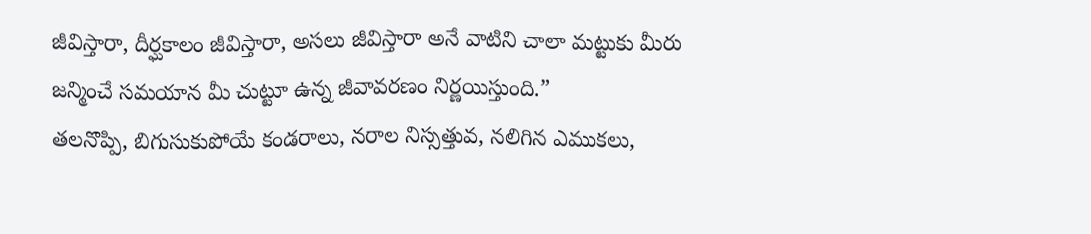జీవిస్తారా, దీర్ఘకాలం జీవిస్తారా, అసలు జీవిస్తారా అనే వాటిని చాలా మట్టుకు మీరు జన్మించే సమయాన మీ చుట్టూ ఉన్న జీవావరణం నిర్ణయిస్తుంది.”
తలనొప్పి, బిగుసుకుపోయే కండరాలు, నరాల నిస్సత్తువ, నలిగిన ఎముకలు,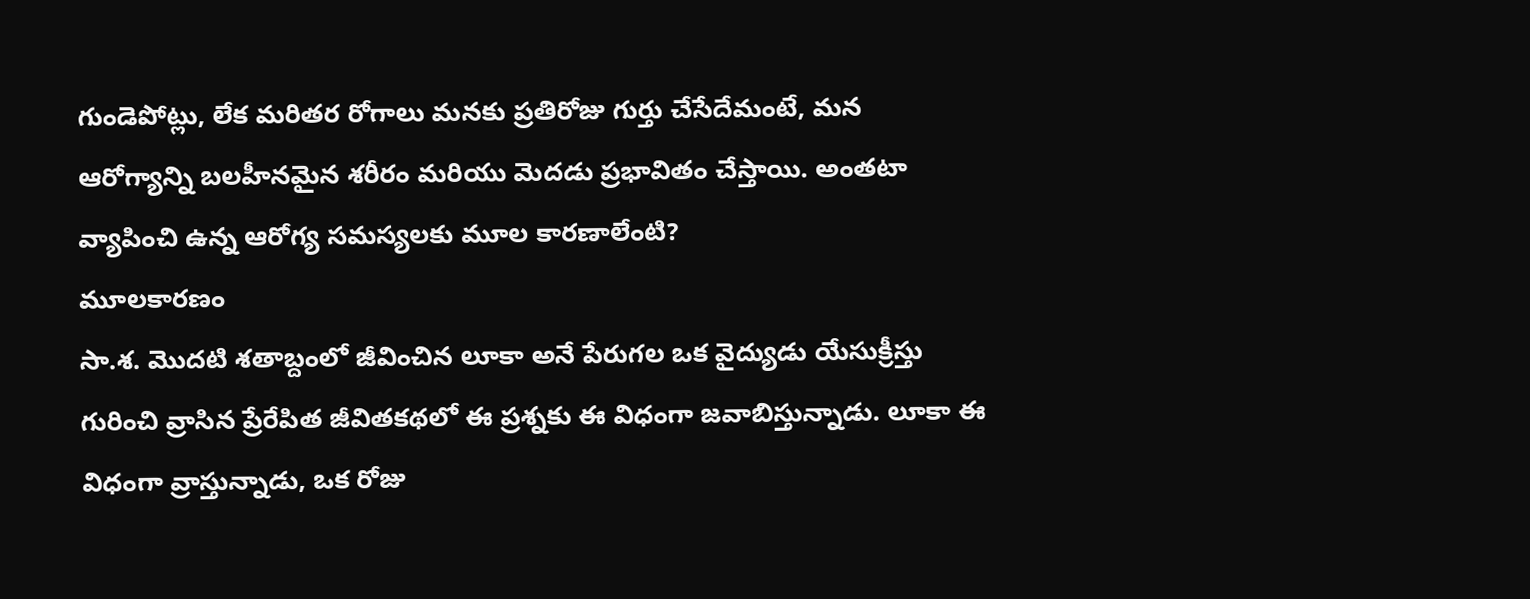గుండెపోట్లు, లేక మరితర రోగాలు మనకు ప్రతిరోజు గుర్తు చేసేదేమంటే, మన ఆరోగ్యాన్ని బలహీనమైన శరీరం మరియు మెదడు ప్రభావితం చేస్తాయి. అంతటా వ్యాపించి ఉన్న ఆరోగ్య సమస్యలకు మూల కారణాలేంటి?
మూలకారణం
సా.శ. మొదటి శతాబ్దంలో జీవించిన లూకా అనే పేరుగల ఒక వైద్యుడు యేసుక్రీస్తు గురించి వ్రాసిన ప్రేరేపిత జీవితకథలో ఈ ప్రశ్నకు ఈ విధంగా జవాబిస్తున్నాడు. లూకా ఈ విధంగా వ్రాస్తున్నాడు, ఒక రోజు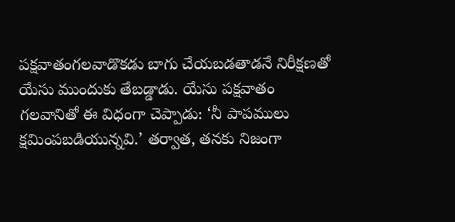పక్షవాతంగలవాడొకడు బాగు చేయబడతాడనే నిరీక్షణతో యేసు ముందుకు తేబడ్డాడు. యేసు పక్షవాతం గలవానితో ఈ విధంగా చెప్పాడు: ‘నీ పాపములు క్షమింపబడియున్నవి.’ తర్వాత, తనకు నిజంగా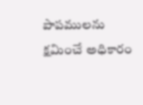పాపములను క్షమించే అధికారం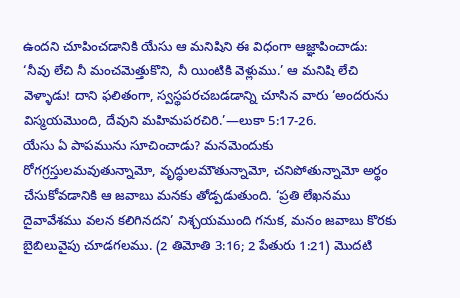ఉందని చూపించడానికి యేసు ఆ మనిషిని ఈ విధంగా ఆజ్ఞాపించాడు: ‘నీవు లేచి నీ మంచమెత్తుకొని, నీ యింటికి వెళ్లుము.’ ఆ మనిషి లేచి వెళ్ళాడు! దాని ఫలితంగా, స్వస్థపరచబడడాన్ని చూసిన వారు ‘అందరును విస్మయమొంది, దేవుని మహిమపరచిరి.’—లుకా 5:17-26.
యేసు ఏ పాపమును సూచించాడు? మనమెందుకు రోగగ్రస్తులమవుతున్నామో, వృద్ధులమౌతున్నామో, చనిపోతున్నామో అర్థం చేసుకోవడానికి ఆ జవాబు మనకు తోడ్పడుతుంది. ‘ప్రతి లేఖనము దైవావేశము వలన కలిగినదని’ నిశ్చయముంది గనుక, మనం జవాబు కొరకు బైబిలువైపు చూడగలము. (2 తిమోతి 3:16; 2 పేతురు 1:21) మొదటి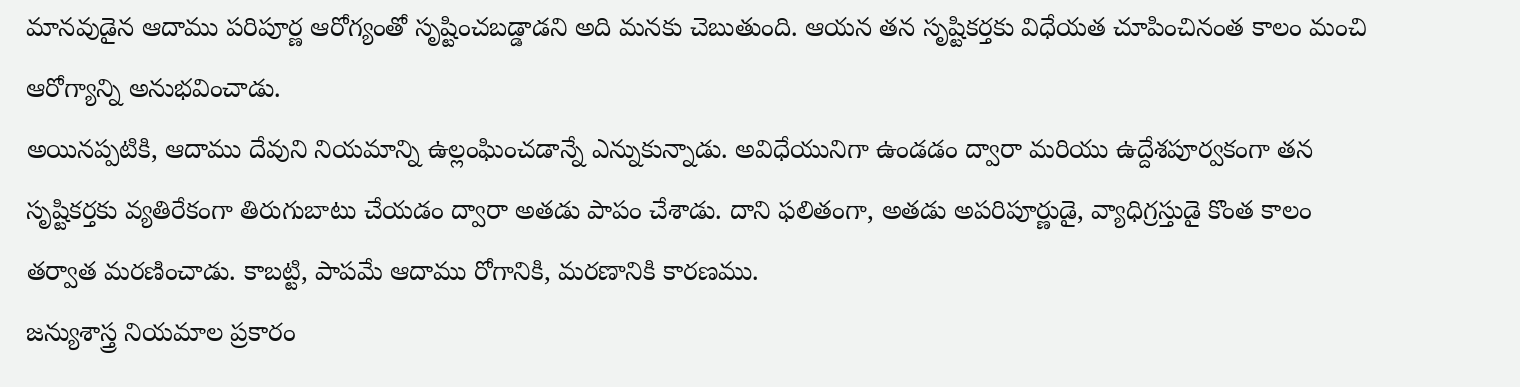మానవుడైన ఆదాము పరిపూర్ణ ఆరోగ్యంతో సృష్టించబడ్డాడని అది మనకు చెబుతుంది. ఆయన తన సృష్టికర్తకు విధేయత చూపించినంత కాలం మంచి ఆరోగ్యాన్ని అనుభవించాడు.
అయినప్పటికి, ఆదాము దేవుని నియమాన్ని ఉల్లంఘించడాన్నే ఎన్నుకున్నాడు. అవిధేయునిగా ఉండడం ద్వారా మరియు ఉద్దేశపూర్వకంగా తన సృష్టికర్తకు వ్యతిరేకంగా తిరుగుబాటు చేయడం ద్వారా అతడు పాపం చేశాడు. దాని ఫలితంగా, అతడు అపరిపూర్ణుడై, వ్యాధిగ్రస్తుడై కొంత కాలం తర్వాత మరణించాడు. కాబట్టి, పాపమే ఆదాము రోగానికి, మరణానికి కారణము.
జన్యుశాస్త్ర నియమాల ప్రకారం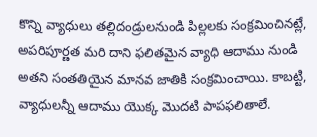కొన్ని వ్యాధులు తల్లిదండ్రులనుండి పిల్లలకు సంక్రమించినట్లే, అపరిపూర్ణత మరి దాని ఫలితమైన వ్యాధి ఆదాము నుండి అతని సంతతియైన మానవ జాతికి సంక్రమించాయి. కాబట్టి, వ్యాధులన్నీ ఆదాము యొక్క మొదటి పాపఫలితాలే.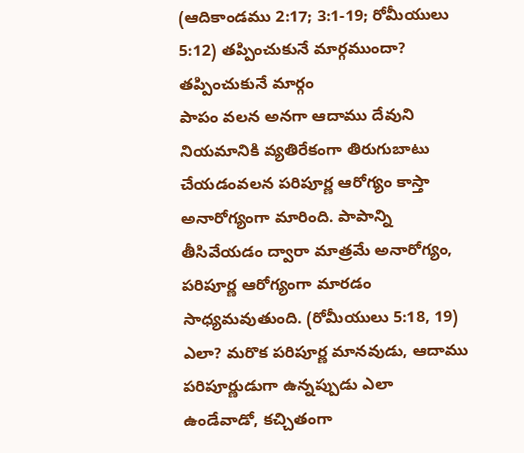(ఆదికాండము 2:17; 3:1-19; రోమీయులు 5:12) తప్పించుకునే మార్గముందా?
తప్పించుకునే మార్గం
పాపం వలన అనగా ఆదాము దేవుని నియమానికి వ్యతిరేకంగా తిరుగుబాటు చేయడంవలన పరిపూర్ణ ఆరోగ్యం కాస్తా అనారోగ్యంగా మారింది. పాపాన్ని తీసివేయడం ద్వారా మాత్రమే అనారోగ్యం, పరిపూర్ణ ఆరోగ్యంగా మారడం సాధ్యమవుతుంది. (రోమీయులు 5:18, 19) ఎలా? మరొక పరిపూర్ణ మానవుడు, ఆదాము పరిపూర్ణుడుగా ఉన్నప్పుడు ఎలా ఉండేవాడో, కచ్చితంగా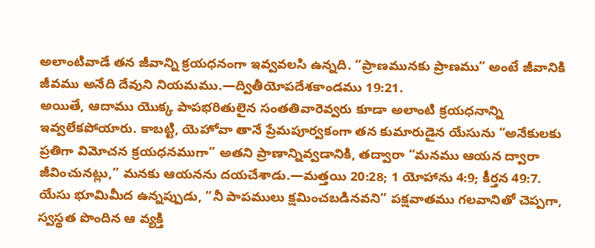అలాంటివాడే తన జీవాన్ని క్రయధనంగా ఇవ్వవలసి ఉన్నది. “ప్రాణమునకు ప్రాణము” అంటే జీవానికి జీవము అనేది దేవుని నియమము.—ద్వితీయోపదేశకాండము 19:21.
అయితే, ఆదాము యొక్క పాపభరితులైన సంతతివారెవ్వరు కూడా అలాంటి క్రయధనాన్ని ఇవ్వలేకపోయారు. కాబట్టి, యెహోవా తానే ప్రేమపూర్వకంగా తన కుమారుడైన యేసును “అనేకులకు ప్రతిగా విమోచన క్రయధనముగా” అతని ప్రాణాన్నివ్వడానికి, తద్వారా “మనము ఆయన ద్వారా జీవించునట్లు,” మనకు ఆయనను దయచేశాడు.—మత్తయి 20:28; 1 యోహాను 4:9; కీర్తన 49:7.
యేసు భూమిమీద ఉన్నప్పుడు, “నీ పాపములు క్షమించబడినవని” పక్షవాతము గలవానితో చెప్పగా, స్వస్థత పొందిన ఆ వ్యక్తి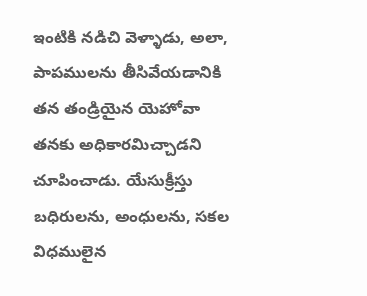ఇంటికి నడిచి వెళ్ళాడు, అలా, పాపములను తీసివేయడానికి తన తండ్రియైన యెహోవా తనకు అధికారమిచ్చాడని చూపించాడు. యేసుక్రీస్తు బధిరులను, అంధులను, సకల విధములైన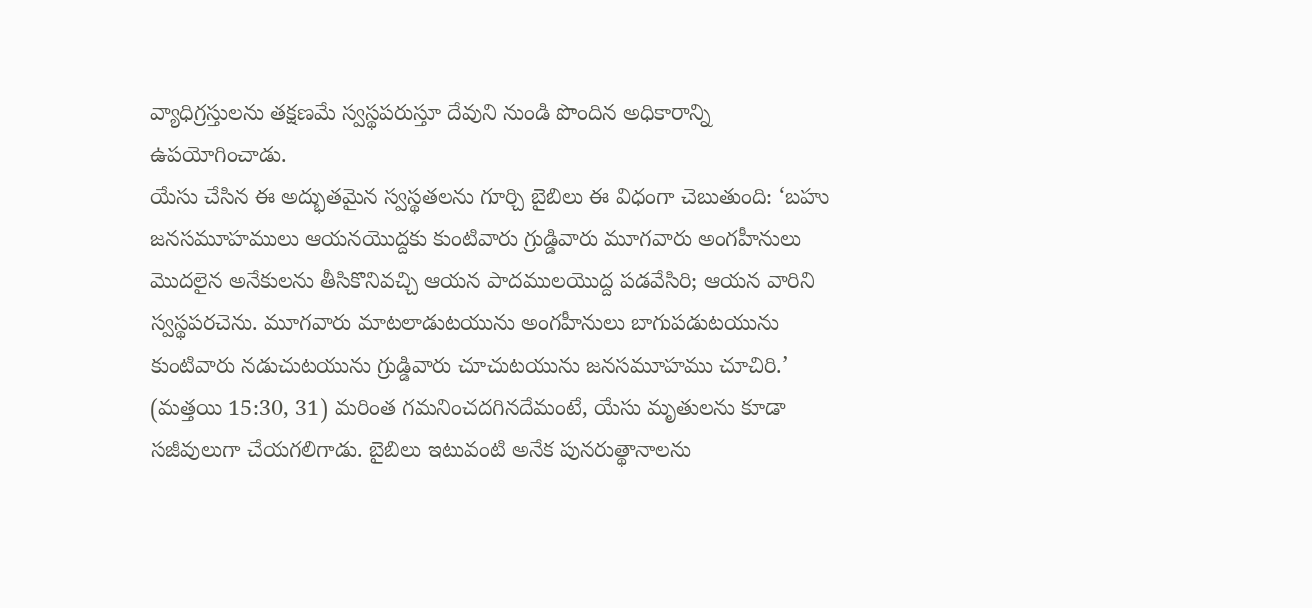వ్యాధిగ్రస్తులను తక్షణమే స్వస్థపరుస్తూ దేవుని నుండి పొందిన అధికారాన్ని ఉపయోగించాడు.
యేసు చేసిన ఈ అద్భుతమైన స్వస్థతలను గూర్చి బైబిలు ఈ విధంగా చెబుతుంది: ‘బహు జనసమూహములు ఆయనయొద్దకు కుంటివారు గ్రుడ్డివారు మూగవారు అంగహీనులు మొదలైన అనేకులను తీసికొనివచ్చి ఆయన పాదములయొద్ద పడవేసిరి; ఆయన వారిని స్వస్థపరచెను. మూగవారు మాటలాడుటయును అంగహీనులు బాగుపడుటయును కుంటివారు నడుచుటయును గ్రుడ్డివారు చూచుటయును జనసమూహము చూచిరి.’ (మత్తయి 15:30, 31) మరింత గమనించదగినదేమంటే, యేసు మృతులను కూడా సజీవులుగా చేయగలిగాడు. బైబిలు ఇటువంటి అనేక పునరుత్థానాలను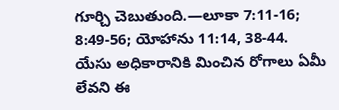గూర్చి చెబుతుంది.—లూకా 7:11-16; 8:49-56; యోహాను 11:14, 38-44.
యేసు అధికారానికి మించిన రోగాలు ఏమీ లేవని ఈ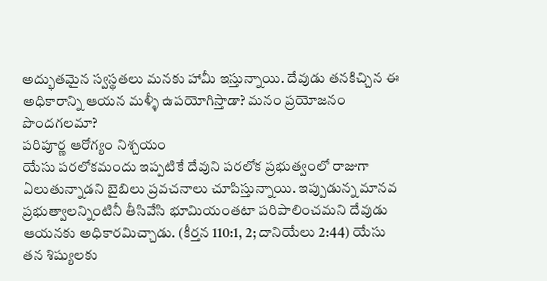అద్భుతమైన స్వస్థతలు మనకు హామీ ఇస్తున్నాయి. దేవుడు తనకిచ్చిన ఈ అధికారాన్ని ఆయన మళ్ళీ ఉపయోగిస్తాడా? మనం ప్రయోజనం పొందగలమా?
పరిపూర్ణ ఆరోగ్యం నిశ్చయం
యేసు పరలోకమందు ఇప్పటికే దేవుని పరలోక ప్రభుత్వంలో రాజుగా ఏలుతున్నాడని బైబిలు ప్రవచనాలు చూపిస్తున్నాయి. ఇప్పుడున్న మానవ ప్రభుత్వాలన్నింటినీ తీసివేసి భూమియంతటా పరిపాలించమని దేవుడు ఆయనకు అధికారమిచ్చాడు. (కీర్తన 110:1, 2; దానియేలు 2:44) యేసు తన శిష్యులకు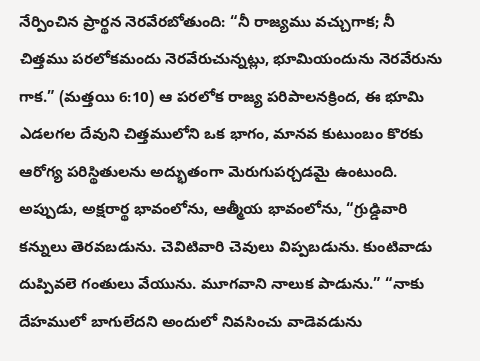నేర్పించిన ప్రార్థన నెరవేరబోతుంది: “నీ రాజ్యము వచ్చుగాక; నీ చిత్తము పరలోకమందు నెరవేరుచున్నట్లు, భూమియందును నెరవేరును గాక.” (మత్తయి 6:10) ఆ పరలోక రాజ్య పరిపాలనక్రింద, ఈ భూమి ఎడలగల దేవుని చిత్తములోని ఒక భాగం, మానవ కుటుంబం కొరకు ఆరోగ్య పరిస్థితులను అద్భుతంగా మెరుగుపర్చడమై ఉంటుంది.
అప్పుడు, అక్షరార్థ భావంలోను, ఆత్మీయ భావంలోను, “గ్రుడ్డివారి కన్నులు తెరవబడును. చెవిటివారి చెవులు విప్పబడును. కుంటివాడు దుప్పివలె గంతులు వేయును. మూగవాని నాలుక పాడును.” “నాకు దేహములో బాగులేదని అందులో నివసించు వాడెవడును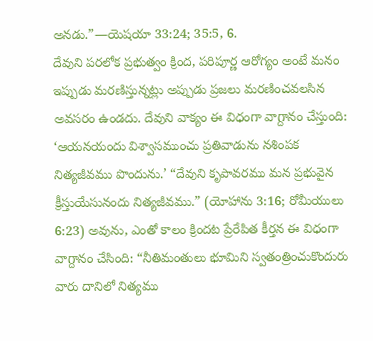అనడు.”—యెషయా 33:24; 35:5, 6.
దేవుని పరలోక ప్రభుత్వం క్రింద, పరిపూర్ణ ఆరోగ్యం అంటే మనం ఇప్పుడు మరణిస్తున్నట్లు అప్పుడు ప్రజలు మరణించవలసిన అవసరం ఉండదు. దేవుని వాక్యం ఈ విధంగా వాగ్దానం చేస్తుంది: ‘ఆయనయందు విశ్వాసముంచు ప్రతివాడును నశింపక నిత్యజీవము పొందును.’ “దేవుని కృపావరము మన ప్రభువైన క్రీస్తుయేసునందు నిత్యజీవము.” (యోహాను 3:16; రోమీయులు 6:23) అవును, ఎంతో కాలం క్రిందట ప్రేరేపిత కీర్తన ఈ విధంగా వాగ్దానం చేసింది: “నీతిమంతులు భూమిని స్వతంత్రించుకొందురు వారు దానిలో నిత్యము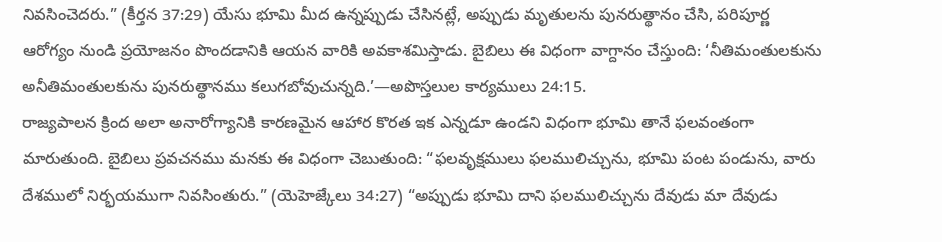నివసించెదరు.” (కీర్తన 37:29) యేసు భూమి మీద ఉన్నప్పుడు చేసినట్లే, అప్పుడు మృతులను పునరుత్థానం చేసి, పరిపూర్ణ ఆరోగ్యం నుండి ప్రయోజనం పొందడానికి ఆయన వారికి అవకాశమిస్తాడు. బైబిలు ఈ విధంగా వాగ్దానం చేస్తుంది: ‘నీతిమంతులకును అనీతిమంతులకును పునరుత్థానము కలుగబోవుచున్నది.’—అపొస్తలుల కార్యములు 24:15.
రాజ్యపాలన క్రింద అలా అనారోగ్యానికి కారణమైన ఆహార కొరత ఇక ఎన్నడూ ఉండని విధంగా భూమి తానే ఫలవంతంగా మారుతుంది. బైబిలు ప్రవచనము మనకు ఈ విధంగా చెబుతుంది: “ఫలవృక్షములు ఫలములిచ్చును, భూమి పంట పండును, వారు దేశములో నిర్భయముగా నివసింతురు.” (యెహెజ్కేలు 34:27) “అప్పుడు భూమి దాని ఫలములిచ్చును దేవుడు మా దేవుడు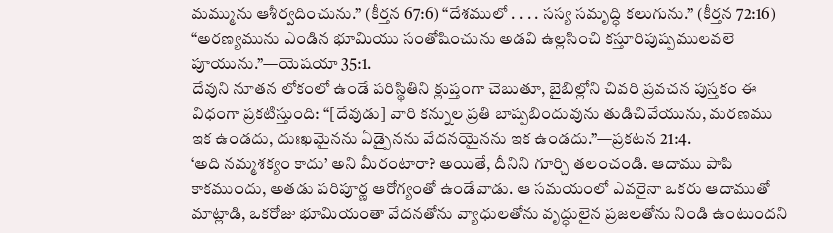మమ్మును ఆశీర్వదించును.” (కీర్తన 67:6) “దేశములో . . . . సస్య సమృద్ధి కలుగును.” (కీర్తన 72:16) “అరణ్యమును ఎండిన భూమియు సంతోషించును అడవి ఉల్లసించి కస్తూరిపుష్పములవలె పూయును.”—యెషయా 35:1.
దేవుని నూతన లోకంలో ఉండే పరిస్థితిని క్లుప్తంగా చెబుతూ, బైబిల్లోని చివరి ప్రవచన పుస్తకం ఈ విధంగా ప్రకటిస్తుంది: “[దేవుడు] వారి కన్నుల ప్రతి బాష్పబిందువును తుడిచివేయును, మరణము ఇక ఉండదు, దుఃఖమైనను ఏడ్పైనను వేదనయైనను ఇక ఉండదు.”—ప్రకటన 21:4.
‘అది నమ్మశక్యం కాదు’ అని మీరంటారా? అయితే, దీనిని గూర్చి తలంచండి. ఆదాము పాపి కాకముందు, అతడు పరిపూర్ణ ఆరోగ్యంతో ఉండేవాడు. ఆ సమయంలో ఎవరైనా ఒకరు ఆదాముతో మాట్లాడి, ఒకరోజు భూమియంతా వేదనతోను వ్యాధులతోను వృద్ధులైన ప్రజలతోను నిండి ఉంటుందని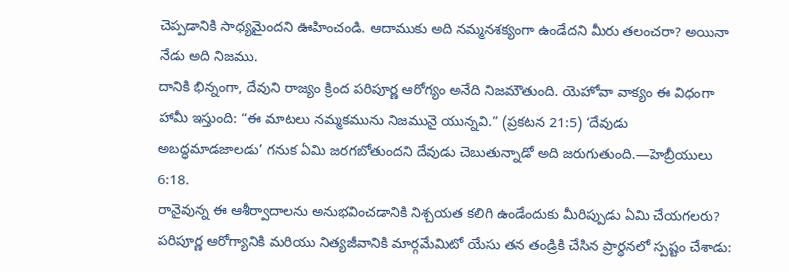చెప్పడానికి సాధ్యమైందని ఊహించండి. ఆదాముకు అది నమ్మనశక్యంగా ఉండేదని మీరు తలంచరా? అయినా నేడు అది నిజము.
దానికి భిన్నంగా, దేవుని రాజ్యం క్రింద పరిపూర్ణ ఆరోగ్యం అనేది నిజమౌతుంది. యెహోవా వాక్యం ఈ విధంగా హామీ ఇస్తుంది: “ఈ మాటలు నమ్మకమును నిజమునై యున్నవి.” (ప్రకటన 21:5) ‘దేవుడు అబద్ధమాడజాలడు’ గనుక ఏమి జరగబోతుందని దేవుడు చెబుతున్నాడో అది జరుగుతుంది.—హెబ్రీయులు 6:18.
రానైవున్న ఈ ఆశీర్వాదాలను అనుభవించడానికి నిశ్చయత కలిగి ఉండేందుకు మీరిప్పుడు ఏమి చేయగలరు? పరిపూర్ణ ఆరోగ్యానికి మరియు నిత్యజీవానికి మార్గమేమిటో యేసు తన తండ్రికి చేసిన ప్రార్థనలో స్పష్టం చేశాడు: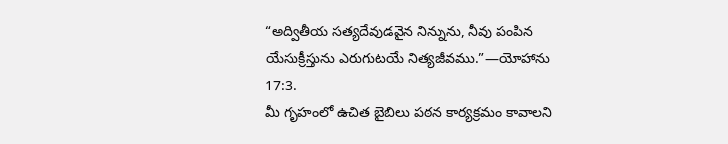“అద్వితీయ సత్యదేవుడవైన నిన్నును, నీవు పంపిన యేసుక్రీస్తును ఎరుగుటయే నిత్యజీవము.”—యోహాను 17:3.
మీ గృహంలో ఉచిత బైబిలు పఠన కార్యక్రమం కావాలని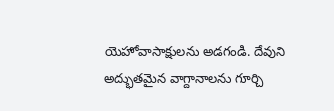యెహోవాసాక్షులను అడగండి. దేవుని అద్భుతమైన వాగ్దానాలను గూర్చి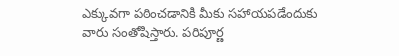ఎక్కువగా పఠించడానికి మీకు సహాయపడేందుకు వారు సంతోషిస్తారు. పరిపూర్ణ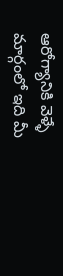ఆరోగ్యానికి వెళ్ళే మార్గంలో ఇది మీ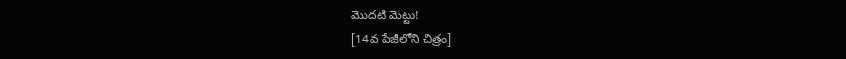మొదటి మెట్టు!
[14వ పేజీలోని చిత్రం]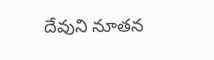దేవుని నూతన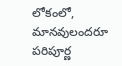లోకంలో, మానవులందరూ పరిపూర్ణ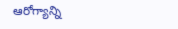ఆరోగ్యాన్ని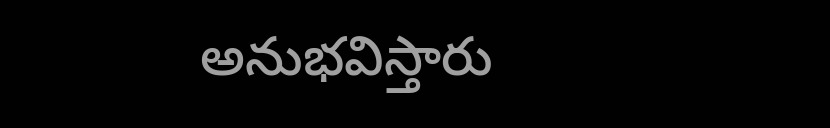అనుభవిస్తారు